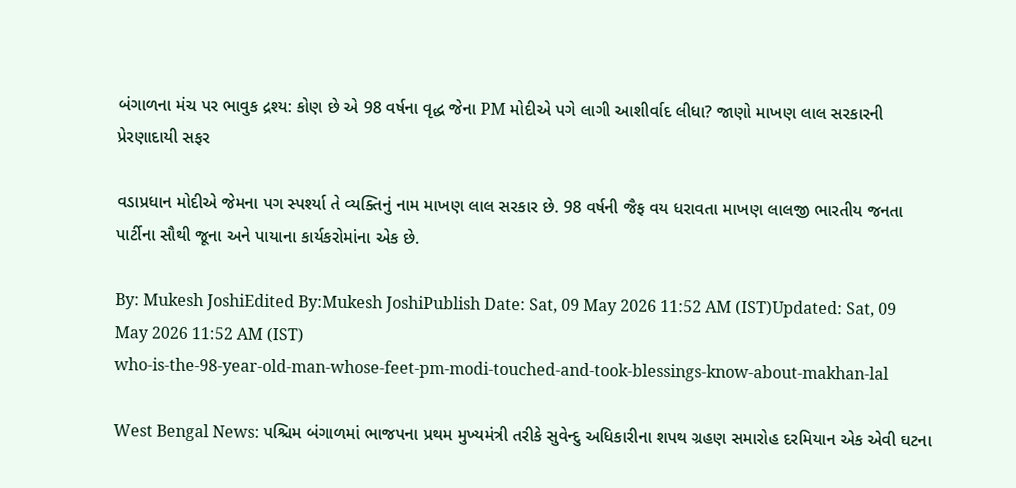બંગાળના મંચ પર ભાવુક દ્રશ્ય: કોણ છે એ 98 વર્ષના વૃદ્ધ જેના PM મોદીએ પગે લાગી આશીર્વાદ લીધા? જાણો માખણ લાલ સરકારની પ્રેરણાદાયી સફર

વડાપ્રધાન મોદીએ જેમના પગ સ્પર્શ્યા તે વ્યક્તિનું નામ માખણ લાલ સરકાર છે. 98 વર્ષની જૈફ વય ધરાવતા માખણ લાલજી ભારતીય જનતા પાર્ટીના સૌથી જૂના અને પાયાના કાર્યકરોમાંના એક છે.

By: Mukesh JoshiEdited By:Mukesh JoshiPublish Date: Sat, 09 May 2026 11:52 AM (IST)Updated: Sat, 09 May 2026 11:52 AM (IST)
who-is-the-98-year-old-man-whose-feet-pm-modi-touched-and-took-blessings-know-about-makhan-lal

West Bengal News: પશ્ચિમ બંગાળમાં ભાજપના પ્રથમ મુખ્યમંત્રી તરીકે સુવેન્દુ અધિકારીના શપથ ગ્રહણ સમારોહ દરમિયાન એક એવી ઘટના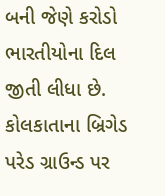બની જેણે કરોડો ભારતીયોના દિલ જીતી લીધા છે. કોલકાતાના બ્રિગેડ પરેડ ગ્રાઉન્ડ પર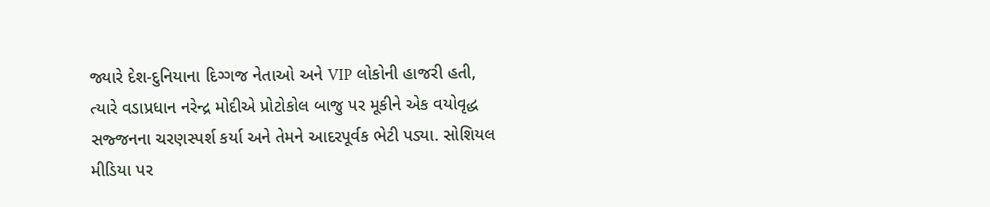જ્યારે દેશ-દુનિયાના દિગ્ગજ નેતાઓ અને VIP લોકોની હાજરી હતી, ત્યારે વડાપ્રધાન નરેન્દ્ર મોદીએ પ્રોટોકોલ બાજુ પર મૂકીને એક વયોવૃદ્ધ સજ્જનના ચરણસ્પર્શ કર્યા અને તેમને આદરપૂર્વક ભેટી પડ્યા. સોશિયલ મીડિયા પર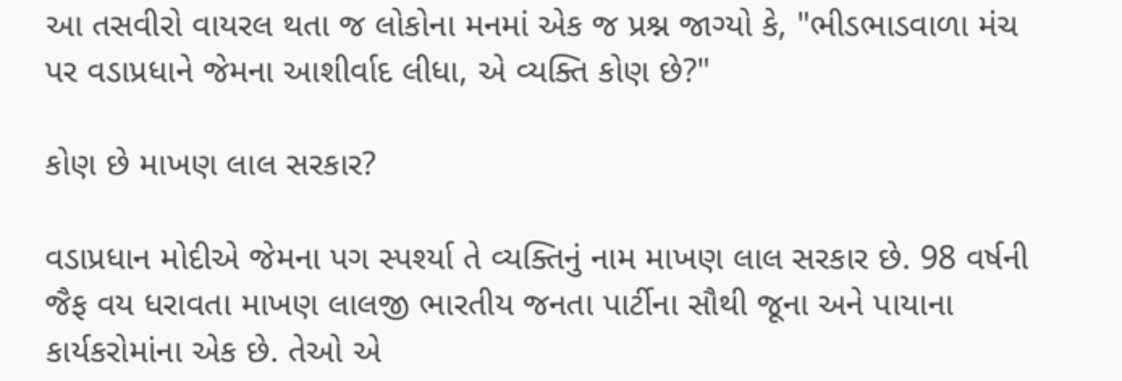આ તસવીરો વાયરલ થતા જ લોકોના મનમાં એક જ પ્રશ્ન જાગ્યો કે, "ભીડભાડવાળા મંચ પર વડાપ્રધાને જેમના આશીર્વાદ લીધા, એ વ્યક્તિ કોણ છે?"

કોણ છે માખણ લાલ સરકાર?

વડાપ્રધાન મોદીએ જેમના પગ સ્પર્શ્યા તે વ્યક્તિનું નામ માખણ લાલ સરકાર છે. 98 વર્ષની જૈફ વય ધરાવતા માખણ લાલજી ભારતીય જનતા પાર્ટીના સૌથી જૂના અને પાયાના કાર્યકરોમાંના એક છે. તેઓ એ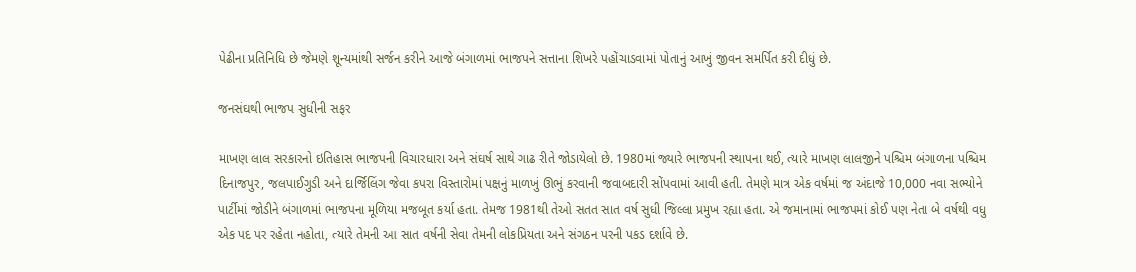પેઢીના પ્રતિનિધિ છે જેમણે શૂન્યમાંથી સર્જન કરીને આજે બંગાળમાં ભાજપને સત્તાના શિખરે પહોંચાડવામાં પોતાનું આખું જીવન સમર્પિત કરી દીધું છે.

જનસંઘથી ભાજપ સુધીની સફર

માખણ લાલ સરકારનો ઇતિહાસ ભાજપની વિચારધારા અને સંઘર્ષ સાથે ગાઢ રીતે જોડાયેલો છે. 1980માં જ્યારે ભાજપની સ્થાપના થઈ, ત્યારે માખણ લાલજીને પશ્ચિમ બંગાળના પશ્ચિમ દિનાજપુર, જલપાઈગુડી અને દાર્જિલિંગ જેવા કપરા વિસ્તારોમાં પક્ષનું માળખું ઊભું કરવાની જવાબદારી સોંપવામાં આવી હતી. તેમણે માત્ર એક વર્ષમાં જ અંદાજે 10,000 નવા સભ્યોને પાર્ટીમાં જોડીને બંગાળમાં ભાજપના મૂળિયા મજબૂત કર્યા હતા. તેમજ 1981થી તેઓ સતત સાત વર્ષ સુધી જિલ્લા પ્રમુખ રહ્યા હતા. એ જમાનામાં ભાજપમાં કોઈ પણ નેતા બે વર્ષથી વધુ એક પદ પર રહેતા નહોતા, ત્યારે તેમની આ સાત વર્ષની સેવા તેમની લોકપ્રિયતા અને સંગઠન પરની પકડ દર્શાવે છે.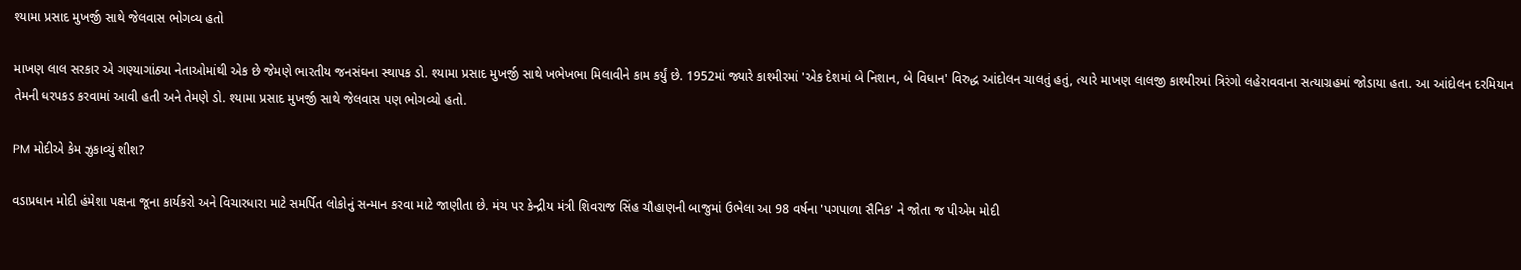શ્યામા પ્રસાદ મુખર્જી સાથે જેલવાસ ભોગવ્ય હતો

માખણ લાલ સરકાર એ ગણ્યાગાંઠ્યા નેતાઓમાંથી એક છે જેમણે ભારતીય જનસંઘના સ્થાપક ડો. શ્યામા પ્રસાદ મુખર્જી સાથે ખભેખભા મિલાવીને કામ કર્યું છે. 1952માં જ્યારે કાશ્મીરમાં 'એક દેશમાં બે નિશાન, બે વિધાન' વિરુદ્ધ આંદોલન ચાલતું હતું, ત્યારે માખણ લાલજી કાશ્મીરમાં ત્રિરંગો લહેરાવવાના સત્યાગ્રહમાં જોડાયા હતા. આ આંદોલન દરમિયાન તેમની ધરપકડ કરવામાં આવી હતી અને તેમણે ડો. શ્યામા પ્રસાદ મુખર્જી સાથે જેલવાસ પણ ભોગવ્યો હતો.

PM મોદીએ કેમ ઝુકાવ્યું શીશ?

વડાપ્રધાન મોદી હંમેશા પક્ષના જૂના કાર્યકરો અને વિચારધારા માટે સમર્પિત લોકોનું સન્માન કરવા માટે જાણીતા છે. મંચ પર કેન્દ્રીય મંત્રી શિવરાજ સિંહ ચૌહાણની બાજુમાં ઉભેલા આ 98 વર્ષના 'પગપાળા સૈનિક' ને જોતા જ પીએમ મોદી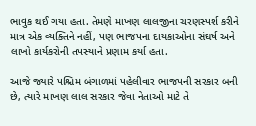ભાવુક થઈ ગયા હતા. તેમણે માખણ લાલજીના ચરણસ્પર્શ કરીને માત્ર એક વ્યક્તિને નહીં, પણ ભાજપના દાયકાઓના સંઘર્ષ અને લાખો કાર્યકરોની તપસ્યાને પ્રણામ કર્યા હતા.

આજે જ્યારે પશ્ચિમ બંગાળમાં પહેલીવાર ભાજપની સરકાર બની છે, ત્યારે માખણ લાલ સરકાર જેવા નેતાઓ માટે તે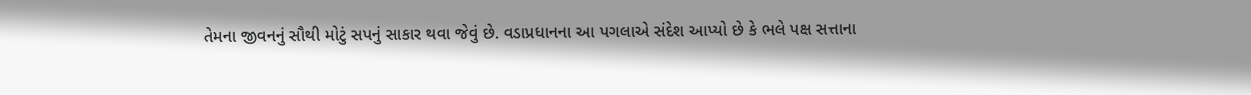તેમના જીવનનું સૌથી મોટું સપનું સાકાર થવા જેવું છે. વડાપ્રધાનના આ પગલાએ સંદેશ આપ્યો છે કે ભલે પક્ષ સત્તાના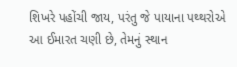શિખરે પહોંચી જાય, પરંતુ જે પાયાના પથ્થરોએ આ ઈમારત ચણી છે, તેમનું સ્થાન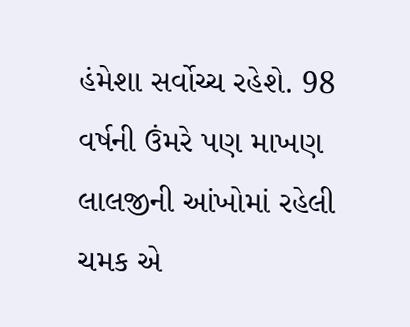હંમેશા સર્વોચ્ચ રહેશે. 98 વર્ષની ઉંમરે પણ માખણ લાલજીની આંખોમાં રહેલી ચમક એ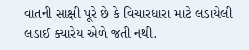વાતની સાક્ષી પૂરે છે કે વિચારધારા માટે લડાયેલી લડાઈ ક્યારેય એળે જતી નથી.